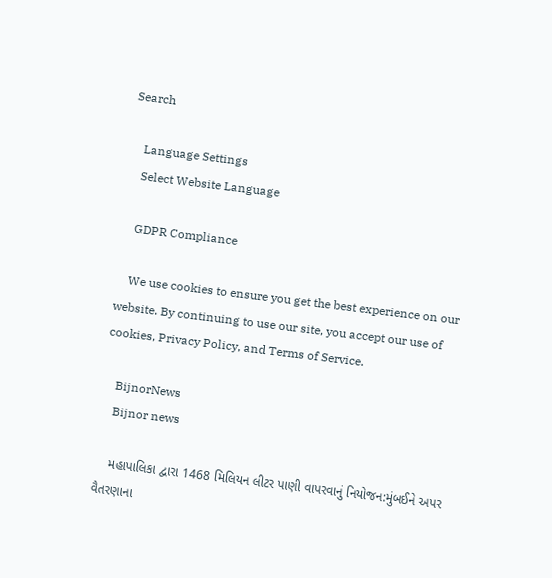Search

    Language Settings
    Select Website Language

    GDPR Compliance

    We use cookies to ensure you get the best experience on our website. By continuing to use our site, you accept our use of cookies, Privacy Policy, and Terms of Service.

    BijnorNews
    Bijnor news

    મહાપાલિકા દ્વારા 1468 મિલિયન લીટર પાણી વાપરવાનું નિયોજન:મુંબઈને અપર વૈતરણાના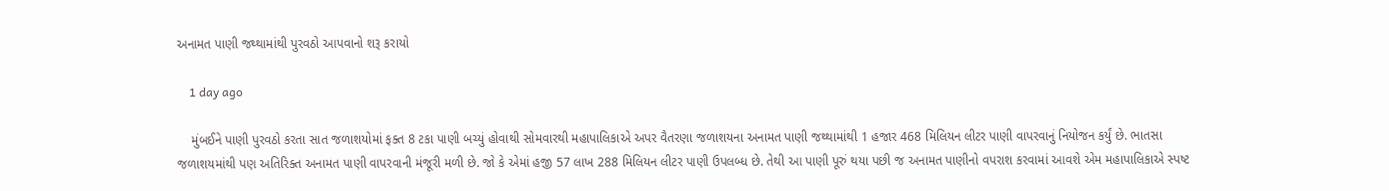અનામત પાણી જથ્થામાંથી પુરવઠો આપવાનો શરૂ કરાયો

    1 day ago

    મુંબઈને પાણી પુરવઠો કરતા સાત જળાશયોમાં ફક્ત 8 ટકા પાણી બચ્યું હોવાથી સોમવારથી મહાપાલિકાએ અપર વૈતરણા જળાશયના અનામત પાણી જથ્થામાંથી 1 હજાર 468 મિલિયન લીટર પાણી વાપરવાનું નિયોજન કર્યું છે. ભાતસા જળાશયમાંથી પણ અતિરિક્ત અનામત પાણી વાપરવાની મંજૂરી મળી છે. જો કે એમાં હજી 57 લાખ 288 મિલિયન લીટર પાણી ઉપલબ્ધ છે. તેથી આ પાણી પૂરું થયા પછી જ અનામત પાણીનો વપરાશ કરવામાં આવશે એમ મહાપાલિકાએ સ્પષ્ટ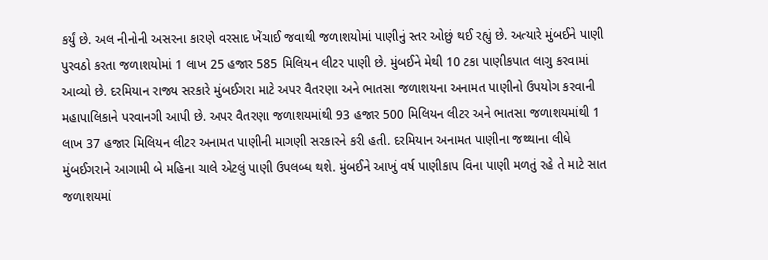કર્યું છે. અલ નીનોની અસરના કારણે વરસાદ ખેંચાઈ જવાથી જળાશયોમાં પાણીનું સ્તર ઓછું થઈ રહ્યું છે. અત્યારે મુંબઈને પાણી પુરવઠો કરતા જળાશયોમાં 1 લાખ 25 હજાર 585 મિલિયન લીટર પાણી છે. મુંબઈને મેથી 10 ટકા પાણીકપાત લાગુ કરવામાં આવ્યો છે. દરમિયાન રાજ્ય સરકારે મુંબઈગરા માટે અપર વૈતરણા અને ભાતસા જળાશયના અનામત પાણીનો ઉપયોગ કરવાની મહાપાલિકાને પરવાનગી આપી છે. અપર વૈતરણા જળાશયમાંથી 93 હજાર 500 મિલિયન લીટર અને ભાતસા જળાશયમાંથી 1 લાખ 37 હજાર મિલિયન લીટર અનામત પાણીની માગણી સરકારને કરી હતી. દરમિયાન અનામત પાણીના જથ્થાના લીધે મુંબઈગરાને આગામી બે મહિના ચાલે એટલું પાણી ઉપલબ્ધ થશે. મુંબઈને આખું વર્ષ પાણીકાપ વિના પાણી મળતું રહે તે માટે સાત જળાશયમાં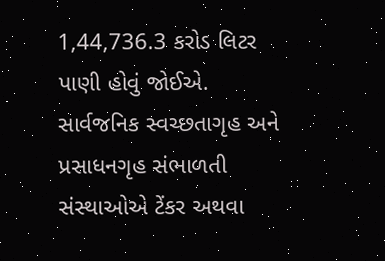1,44,736.3 કરોડ લિટર પાણી હોવું જોઈએ. સાર્વજનિક સ્વચ્છતાગૃહ અને પ્રસાધનગૃહ સંભાળતી સંસ્થાઓએ ટેંકર અથવા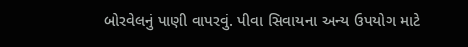બોરવેલનું પાણી વાપરવું. પીવા સિવાયના અન્ય ઉપયોગ માટે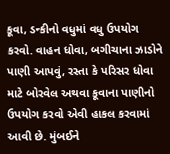કૂવા, ડન્કીનો વધુમાં વધુ ઉપયોગ કરવો. વાહન ધોવા, બગીચાના ઝાડોને પાણી આપવું, રસ્તા કે પરિસર ધોવા માટે બોરવેલ અથવા કૂવાના પાણીનો ઉપયોગ કરવો એવી હાકલ કરવામાં આવી છે. મુંબઈને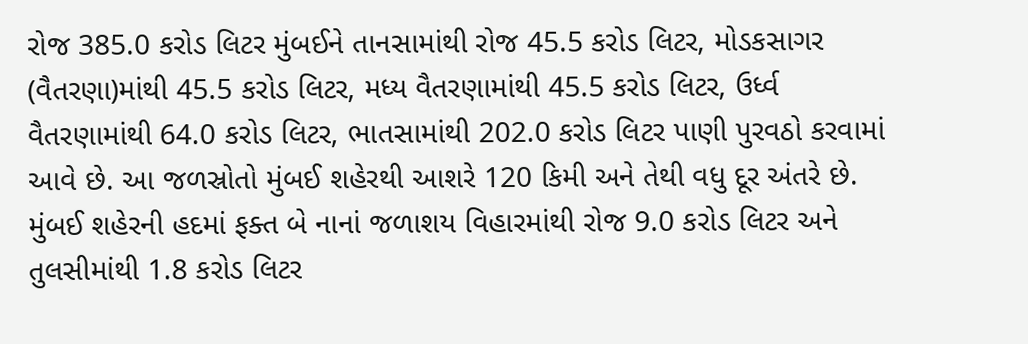રોજ 385.0 કરોડ લિટર મુંબઈને તાનસામાંથી રોજ 45.5 કરોડ લિટર, મોડકસાગર (વૈતરણા)માંથી 45.5 કરોડ લિટર, મધ્ય વૈતરણામાંથી 45.5 કરોડ લિટર, ઉર્ધ્વ વૈતરણામાંથી 64.0 કરોડ લિટર, ભાતસામાંથી 202.0 કરોડ લિટર પાણી પુરવઠો કરવામાં આવે છે. આ જળસ્રોતો મુંબઈ શહેરથી આશરે 120 કિમી અને તેથી વધુ દૂર અંતરે છે. મુંબઈ શહેરની હદમાં ફક્ત બે નાનાં જળાશય વિહારમાંથી રોજ 9.0 કરોડ લિટર અને તુલસીમાંથી 1.8 કરોડ લિટર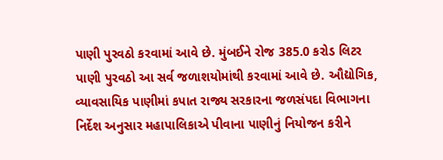પાણી પુરવઠો કરવામાં આવે છે. મુંબઈને રોજ 385.0 કરોડ લિટર પાણી પુરવઠો આ સર્વ જળાશયોમાંથી કરવામાં આવે છે. ઔદ્યોગિક, વ્યાવસાયિક પાણીમાં કપાત રાજ્ય સરકારના જળસંપદા વિભાગના નિર્દેશ અનુસાર મહાપાલિકાએ પીવાના પાણીનું નિયોજન કરીને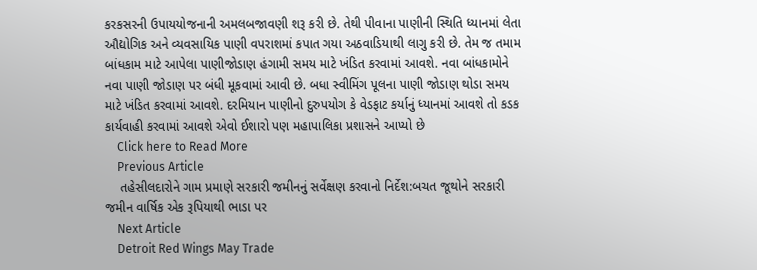કરકસરની ઉપાયયોજનાની અમલબજાવણી શરૂ કરી છે. તેથી પીવાના પાણીની સ્થિતિ ધ્યાનમાં લેતા ઔદ્યોગિક અને વ્યવસાયિક પાણી વપરાશમાં કપાત ગયા અઠવાડિયાથી લાગુ કરી છે. તેમ જ તમામ બાંધકામ માટે આપેલા પાણીજોડાણ હંગામી સમય માટે ખંડિત કરવામાં આવશે. નવા બાંધકામોને નવા પાણી જોડાણ પર બંધી મૂકવામાં આવી છે. બધા સ્વીમિંગ પૂલના પાણી જોડાણ થોડા સમય માટે ખંડિત કરવામાં આવશે. દરમિયાન પાણીનો દુરુપયોગ કે વેડફાટ કર્યાનું ધ્યાનમાં આવશે તો કડક કાર્યવાહી કરવામાં આવશે એવો ઈશારો પણ મહાપાલિકા પ્રશાસને આપ્યો છે
    Click here to Read More
    Previous Article
    તહેસીલદારોને ગામ પ્રમાણે સરકારી જમીનનું સર્વેક્ષણ કરવાનો નિર્દેશ:બચત જૂથોને સરકારી જમીન વાર્ષિક એક રૂપિયાથી ભાડા પર
    Next Article
    Detroit Red Wings May Trade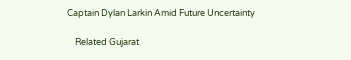Captain Dylan Larkin Amid Future Uncertainty

    Related Gujarat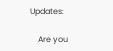Updates:

    Are you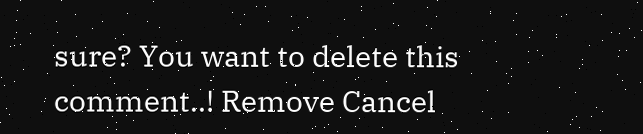sure? You want to delete this comment..! Remove Cancel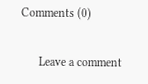Comments (0)

      Leave a comment